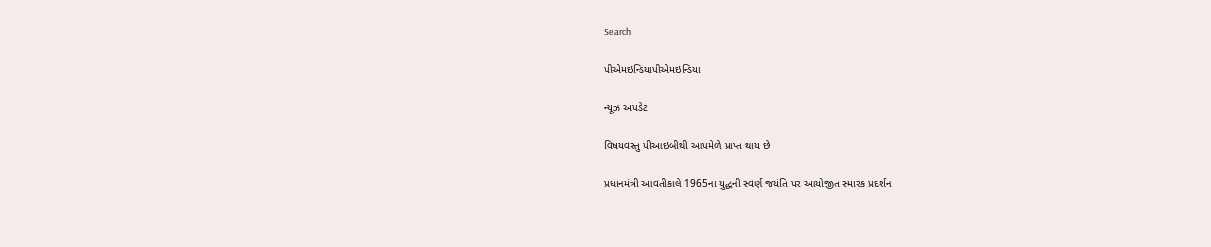Search

પીએમઇન્ડિયાપીએમઇન્ડિયા

ન્યૂઝ અપડેટ

વિષયવસ્તુ પીઆઇબીથી આપમેળે પ્રાપ્ત થાય છે

પ્રધાનમંત્રી આવતીકાલે 1965ના યુદ્ધની સ્વર્ણ જયંતિ પર આયોજીત સ્મારક પ્રદર્શન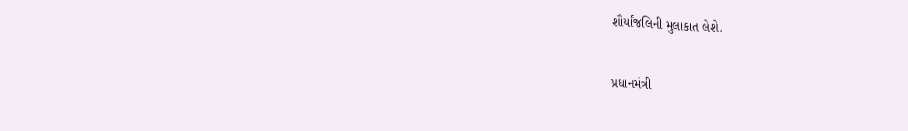શૌર્યાંજલિની મુલાકાત લેશે.


પ્રધાનમંત્રી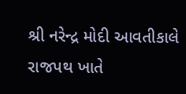શ્રી નરેન્દ્ર મોદી આવતીકાલે રાજપથ ખાતે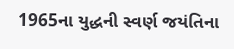1965ના યુદ્ધની સ્વર્ણ જયંતિના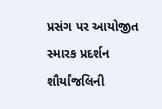પ્રસંગ પર આયોજીત સ્મારક પ્રદર્શન શૌર્યાંજલિની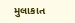મુલાકાત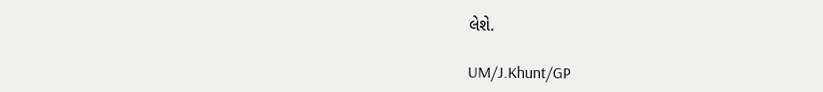લેશે.

UM/J.Khunt/GP